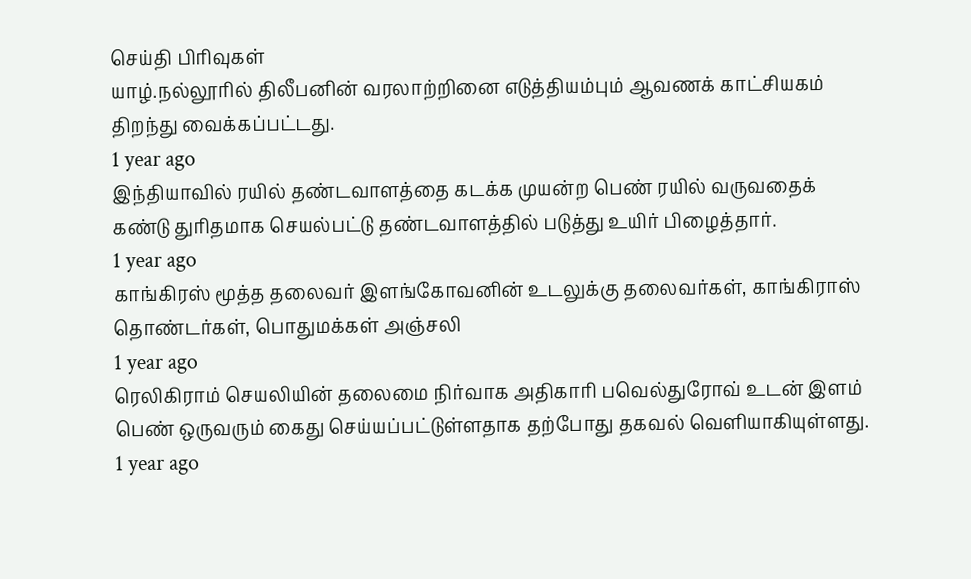செய்தி பிரிவுகள்
யாழ்.நல்லூரில் திலீபனின் வரலாற்றினை எடுத்தியம்பும் ஆவணக் காட்சியகம் திறந்து வைக்கப்பட்டது.
1 year ago
இந்தியாவில் ரயில் தண்டவாளத்தை கடக்க முயன்ற பெண் ரயில் வருவதைக் கண்டு துரிதமாக செயல்பட்டு தண்டவாளத்தில் படுத்து உயிர் பிழைத்தார்.
1 year ago
காங்கிரஸ் மூத்த தலைவர் இளங்கோவனின் உடலுக்கு தலைவர்கள், காங்கிராஸ் தொண்டர்கள், பொதுமக்கள் அஞ்சலி
1 year ago
ரெலிகிராம் செயலியின் தலைமை நிர்வாக அதிகாரி பவெல்துரோவ் உடன் இளம் பெண் ஒருவரும் கைது செய்யப்பட்டுள்ளதாக தற்போது தகவல் வெளியாகியுள்ளது.
1 year ago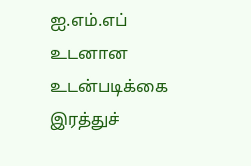ஐ.எம்.எப் உடனான உடன்படிக்கை இரத்துச்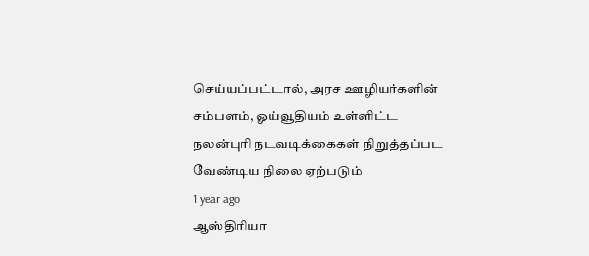செய்யப்பட்டால், அரச ஊழியர்களின் சம்பளம், ஓய்வூதியம் உள்ளிட்ட நலன்புரி நடவடிக்கைகள் நிறுத்தப்பட வேண்டிய நிலை ஏற்படும்
1 year ago
ஆஸ்திரியா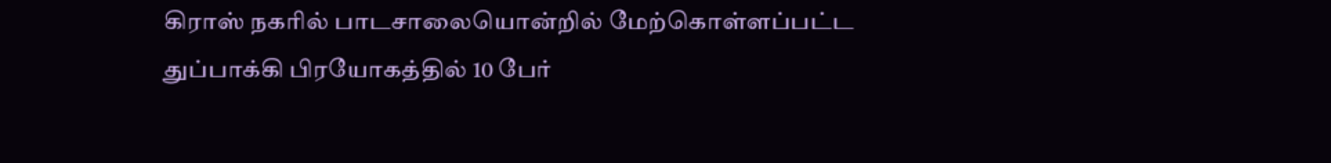கிராஸ் நகரில் பாடசாலையொன்றில் மேற்கொள்ளப்பட்ட துப்பாக்கி பிரயோகத்தில் 10 பேர்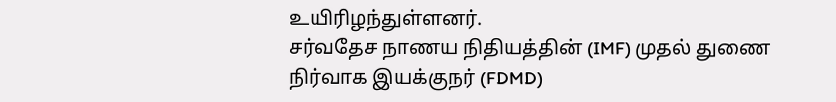உயிரிழந்துள்ளனர்.
சர்வதேச நாணய நிதியத்தின் (IMF) முதல் துணை நிர்வாக இயக்குநர் (FDMD)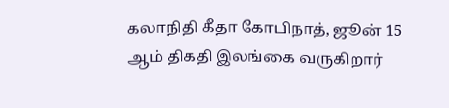கலாநிதி கீதா கோபிநாத், ஜூன் 15 ஆம் திகதி இலங்கை வருகிறார்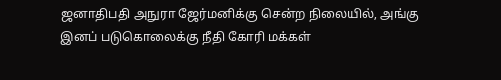ஜனாதிபதி அநுரா ஜேர்மனிக்கு சென்ற நிலையில், அங்கு இனப் படுகொலைக்கு நீதி கோரி மக்கள்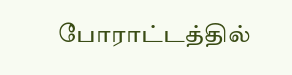போராட்டத்தில்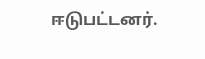ஈடுபட்டனர்.